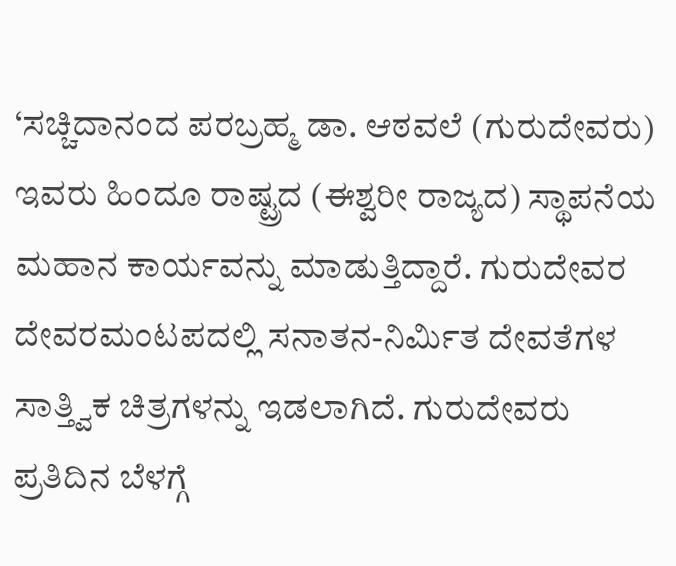‘ಸಚ್ಚಿದಾನಂದ ಪರಬ್ರಹ್ಮ ಡಾ. ಆಠವಲೆ (ಗುರುದೇವರು) ಇವರು ಹಿಂದೂ ರಾಷ್ಟ್ರದ (ಈಶ್ವರೀ ರಾಜ್ಯದ) ಸ್ಥಾಪನೆಯ ಮಹಾನ ಕಾರ್ಯವನ್ನು ಮಾಡುತ್ತಿದ್ದಾರೆ. ಗುರುದೇವರ ದೇವರಮಂಟಪದಲ್ಲಿ ಸನಾತನ-ನಿರ್ಮಿತ ದೇವತೆಗಳ ಸಾತ್ತ್ವಿಕ ಚಿತ್ರಗಳನ್ನು ಇಡಲಾಗಿದೆ. ಗುರುದೇವರು ಪ್ರತಿದಿನ ಬೆಳಗ್ಗೆ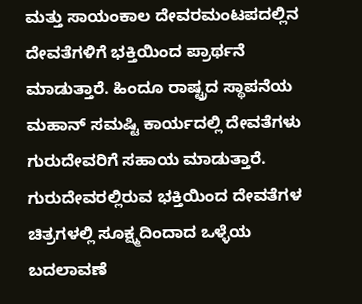ಮತ್ತು ಸಾಯಂಕಾಲ ದೇವರಮಂಟಪದಲ್ಲಿನ ದೇವತೆಗಳಿಗೆ ಭಕ್ತಿಯಿಂದ ಪ್ರಾರ್ಥನೆ ಮಾಡುತ್ತಾರೆ. ಹಿಂದೂ ರಾಷ್ಟ್ರದ ಸ್ಥಾಪನೆಯ ಮಹಾನ್ ಸಮಷ್ಟಿ ಕಾರ್ಯದಲ್ಲಿ ದೇವತೆಗಳು ಗುರುದೇವರಿಗೆ ಸಹಾಯ ಮಾಡುತ್ತಾರೆ. ಗುರುದೇವರಲ್ಲಿರುವ ಭಕ್ತಿಯಿಂದ ದೇವತೆಗಳ ಚಿತ್ರಗಳಲ್ಲಿ ಸೂಕ್ಷ್ಮದಿಂದಾದ ಒಳ್ಳೆಯ ಬದಲಾವಣೆ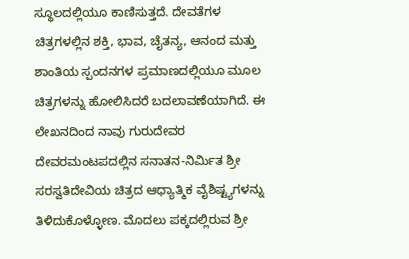ಸ್ಥೂಲದಲ್ಲಿಯೂ ಕಾಣಿಸುತ್ತದೆ. ದೇವತೆಗಳ ಚಿತ್ರಗಳಲ್ಲಿನ ಶಕ್ತಿ, ಭಾವ, ಚೈತನ್ಯ, ಆನಂದ ಮತ್ತು ಶಾಂತಿಯ ಸ್ಪಂದನಗಳ ಪ್ರಮಾಣದಲ್ಲಿಯೂ ಮೂಲ ಚಿತ್ರಗಳನ್ನು ಹೋಲಿಸಿದರೆ ಬದಲಾವಣೆಯಾಗಿದೆ. ಈ ಲೇಖನದಿಂದ ನಾವು ಗುರುದೇವರ ದೇವರಮಂಟಪದಲ್ಲಿನ ಸನಾತನ-ನಿರ್ಮಿತ ಶ್ರೀ ಸರಸ್ವತಿದೇವಿಯ ಚಿತ್ರದ ಆಧ್ಯಾತ್ಮಿಕ ವೈಶಿಷ್ಟ್ಯಗಳನ್ನು ತಿಳಿದುಕೊಳ್ಳೋಣ. ಮೊದಲು ಪಕ್ಕದಲ್ಲಿರುವ ಶ್ರೀ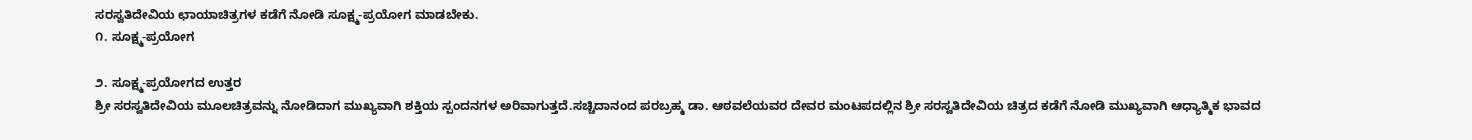ಸರಸ್ವತಿದೇವಿಯ ಛಾಯಾಚಿತ್ರಗಳ ಕಡೆಗೆ ನೋಡಿ ಸೂಕ್ಷ್ಮ-ಪ್ರಯೋಗ ಮಾಡಬೇಕು.
೧. ಸೂಕ್ಷ್ಮ-ಪ್ರಯೋಗ

೨. ಸೂಕ್ಷ್ಮ-ಪ್ರಯೋಗದ ಉತ್ತರ
ಶ್ರೀ ಸರಸ್ವತಿದೇವಿಯ ಮೂಲಚಿತ್ರವನ್ನು ನೋಡಿದಾಗ ಮುಖ್ಯವಾಗಿ ಶಕ್ತಿಯ ಸ್ಪಂದನಗಳ ಅರಿವಾಗುತ್ತದೆ.ಸಚ್ಚಿದಾನಂದ ಪರಬ್ರಹ್ಮ ಡಾ. ಆಠವಲೆಯವರ ದೇವರ ಮಂಟಪದಲ್ಲಿನ ಶ್ರೀ ಸರಸ್ವತಿದೇವಿಯ ಚಿತ್ರದ ಕಡೆಗೆ ನೋಡಿ ಮುಖ್ಯವಾಗಿ ಆಧ್ಯಾತ್ಮಿಕ ಭಾವದ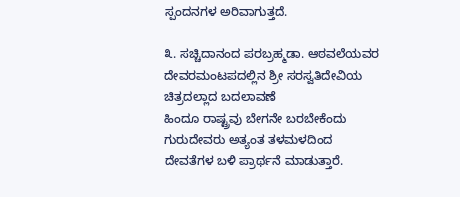ಸ್ಪಂದನಗಳ ಅರಿವಾಗುತ್ತದೆ.

೩. ಸಚ್ಚಿದಾನಂದ ಪರಬ್ರಹ್ಮಡಾ. ಆಠವಲೆಯವರ ದೇವರಮಂಟಪದಲ್ಲಿನ ಶ್ರೀ ಸರಸ್ವತಿದೇವಿಯ ಚಿತ್ರದಲ್ಲಾದ ಬದಲಾವಣೆ
ಹಿಂದೂ ರಾಷ್ಟ್ರವು ಬೇಗನೇ ಬರಬೇಕೆಂದು ಗುರುದೇವರು ಅತ್ಯಂತ ತಳಮಳದಿಂದ ದೇವತೆಗಳ ಬಳಿ ಪ್ರಾರ್ಥನೆ ಮಾಡುತ್ತಾರೆ.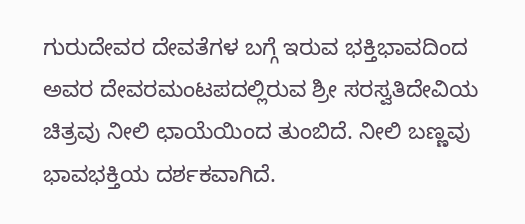ಗುರುದೇವರ ದೇವತೆಗಳ ಬಗ್ಗೆ ಇರುವ ಭಕ್ತಿಭಾವದಿಂದ ಅವರ ದೇವರಮಂಟಪದಲ್ಲಿರುವ ಶ್ರೀ ಸರಸ್ವತಿದೇವಿಯ ಚಿತ್ರವು ನೀಲಿ ಛಾಯೆಯಿಂದ ತುಂಬಿದೆ. ನೀಲಿ ಬಣ್ಣವು ಭಾವಭಕ್ತಿಯ ದರ್ಶಕವಾಗಿದೆ.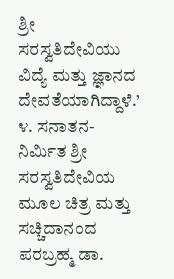ಶ್ರೀ ಸರಸ್ವತಿದೇವಿಯು ವಿದ್ಯೆ ಮತ್ತು ಜ್ಞಾನದ ದೇವತೆಯಾಗಿದ್ದಾಳೆ.’
೪. ಸನಾತನ-ನಿರ್ಮಿತ ಶ್ರೀ ಸರಸ್ವತಿದೇವಿಯ ಮೂಲ ಚಿತ್ರ ಮತ್ತು ಸಚ್ಚಿದಾನಂದ ಪರಬ್ರಹ್ಮ ಡಾ.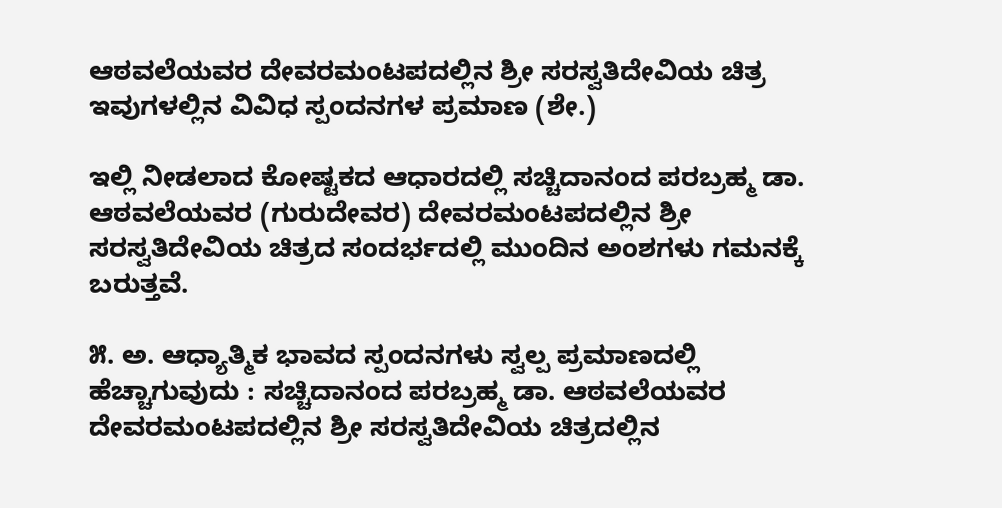ಆಠವಲೆಯವರ ದೇವರಮಂಟಪದಲ್ಲಿನ ಶ್ರೀ ಸರಸ್ವತಿದೇವಿಯ ಚಿತ್ರ ಇವುಗಳಲ್ಲಿನ ವಿವಿಧ ಸ್ಪಂದನಗಳ ಪ್ರಮಾಣ (ಶೇ.)

ಇಲ್ಲಿ ನೀಡಲಾದ ಕೋಷ್ಟಕದ ಆಧಾರದಲ್ಲಿ ಸಚ್ಚಿದಾನಂದ ಪರಬ್ರಹ್ಮ ಡಾ. ಆಠವಲೆಯವರ (ಗುರುದೇವರ) ದೇವರಮಂಟಪದಲ್ಲಿನ ಶ್ರೀ ಸರಸ್ವತಿದೇವಿಯ ಚಿತ್ರದ ಸಂದರ್ಭದಲ್ಲಿ ಮುಂದಿನ ಅಂಶಗಳು ಗಮನಕ್ಕೆ ಬರುತ್ತವೆ.

೫. ಅ. ಆಧ್ಯಾತ್ಮಿಕ ಭಾವದ ಸ್ಪಂದನಗಳು ಸ್ವಲ್ಪ ಪ್ರಮಾಣದಲ್ಲಿ ಹೆಚ್ಚಾಗುವುದು : ಸಚ್ಚಿದಾನಂದ ಪರಬ್ರಹ್ಮ ಡಾ. ಆಠವಲೆಯವರ ದೇವರಮಂಟಪದಲ್ಲಿನ ಶ್ರೀ ಸರಸ್ವತಿದೇವಿಯ ಚಿತ್ರದಲ್ಲಿನ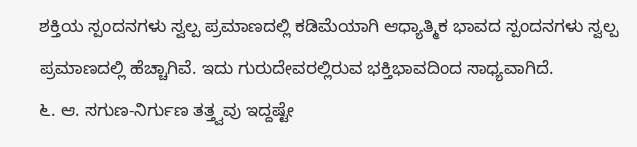ಶಕ್ತಿಯ ಸ್ಪಂದನಗಳು ಸ್ವಲ್ಪ ಪ್ರಮಾಣದಲ್ಲಿ ಕಡಿಮೆಯಾಗಿ ಆಧ್ಯಾತ್ಮಿಕ ಭಾವದ ಸ್ಪಂದನಗಳು ಸ್ವಲ್ಪ ಪ್ರಮಾಣದಲ್ಲಿ ಹೆಚ್ಚಾಗಿವೆ. ಇದು ಗುರುದೇವರಲ್ಲಿರುವ ಭಕ್ತಿಭಾವದಿಂದ ಸಾಧ್ಯವಾಗಿದೆ.
೬. ಆ. ಸಗುಣ-ನಿರ್ಗುಣ ತತ್ತ್ವವು ಇದ್ದಷ್ಟೇ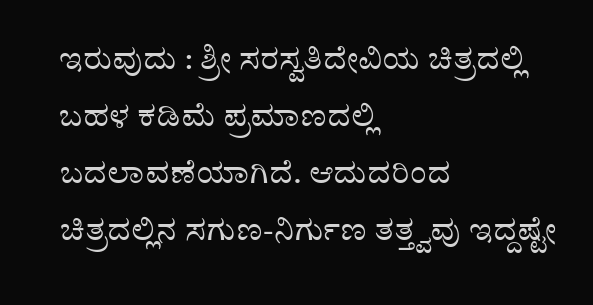ಇರುವುದು : ಶ್ರೀ ಸರಸ್ವತಿದೇವಿಯ ಚಿತ್ರದಲ್ಲಿ ಬಹಳ ಕಡಿಮೆ ಪ್ರಮಾಣದಲ್ಲಿ ಬದಲಾವಣೆಯಾಗಿದೆ. ಆದುದರಿಂದ ಚಿತ್ರದಲ್ಲಿನ ಸಗುಣ-ನಿರ್ಗುಣ ತತ್ತ್ವವು ಇದ್ದಷ್ಟೇ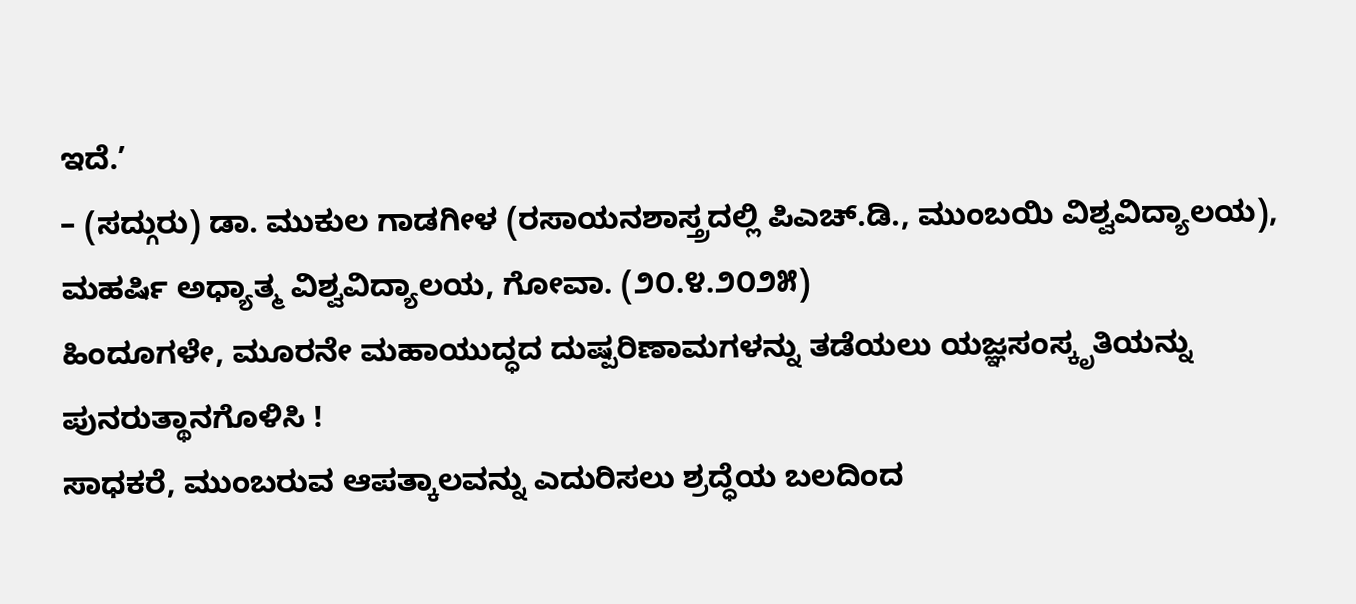ಇದೆ.’
– (ಸದ್ಗುರು) ಡಾ. ಮುಕುಲ ಗಾಡಗೀಳ (ರಸಾಯನಶಾಸ್ತ್ರದಲ್ಲಿ ಪಿಎಚ್.ಡಿ., ಮುಂಬಯಿ ವಿಶ್ವವಿದ್ಯಾಲಯ), ಮಹರ್ಷಿ ಅಧ್ಯಾತ್ಮ ವಿಶ್ವವಿದ್ಯಾಲಯ, ಗೋವಾ. (೨೦.೪.೨೦೨೫)
ಹಿಂದೂಗಳೇ, ಮೂರನೇ ಮಹಾಯುದ್ಧದ ದುಷ್ಪರಿಣಾಮಗಳನ್ನು ತಡೆಯಲು ಯಜ್ಞಸಂಸ್ಕೃತಿಯನ್ನು ಪುನರುತ್ಥಾನಗೊಳಿಸಿ !
ಸಾಧಕರೆ, ಮುಂಬರುವ ಆಪತ್ಕಾಲವನ್ನು ಎದುರಿಸಲು ಶ್ರದ್ಧೆಯ ಬಲದಿಂದ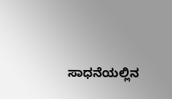ಸಾಧನೆಯಲ್ಲಿನ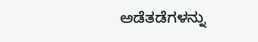ಅಡೆತಡೆಗಳನ್ನು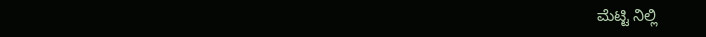ಮೆಟ್ಟಿ ನಿಲ್ಲಿ